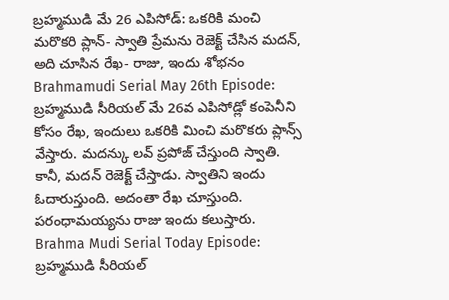బ్రహ్మముడి మే 26 ఎపిసోడ్: ఒకరికి మంచి మరొకరి ప్లాన్- స్వాతి ప్రేమను రెజెక్ట్ చేసిన మదన్, అది చూసిన రేఖ- రాజు, ఇందు శోభనం
Brahmamudi Serial May 26th Episode: బ్రహ్మముడి సీరియల్ మే 26వ ఎపిసోడ్లో కంపెనీని కోసం రేఖ, ఇందులు ఒకరికి మించి మరొకరు ప్లాన్స్ వేస్తారు. మదన్కు లవ్ ప్రపోజ్ చేస్తుంది స్వాతి. కానీ, మదన్ రెజెక్ట్ చేస్తాడు. స్వాతిని ఇందు ఓదారుస్తుంది. అదంతా రేఖ చూస్తుంది. పరంధామయ్యను రాజు ఇందు కలుస్తారు.
Brahma Mudi Serial Today Episode: బ్రహ్మముడి సీరియల్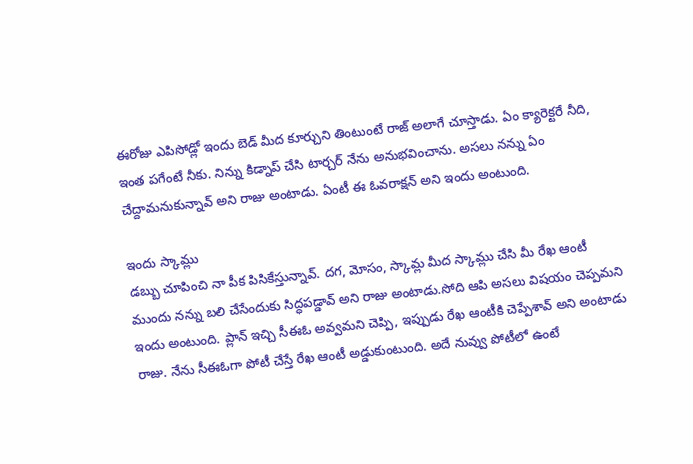ఈరోజు ఎపిసోడ్లో ఇందు బెడ్ మీద కూర్చుని తింటుంటే రాజ్ అలాగే చూస్తాడు. ఏం క్యారెక్టరే నీది, ఇంత పగేంటే నీకు. నిన్ను కిడ్నాప్ చేసి టార్చర్ నేను అనుభవించాను. అసలు నన్ను ఏం చేద్దామనుకున్నావ్ అని రాజు అంటాడు. ఏంటీ ఈ ఓవరాక్షన్ అని ఇందు అంటుంది.

ఇందు స్కామ్లు
డబ్బు చూపించి నా పీక పిసికేస్తున్నావ్. దగ, మోసం, స్కామ్ల మీద స్కామ్లు చేసి మీ రేఖ ఆంటీ ముందు నన్ను బలి చేసేందుకు సిద్ధపడ్డావ్ అని రాజు అంటాడు.సోది ఆపి అసలు విషయం చెప్పమని ఇందు అంటుంది. ప్లాన్ ఇచ్చి సీఈఓ అవ్వమని చెప్పి, ఇప్పుడు రేఖ ఆంటీకి చెప్పేశావ్ అని అంటాడు రాజు. నేను సీఈఓగా పోటీ చేస్తే రేఖ ఆంటీ అడ్డుకుంటుంది. అదే నువ్వు పోటీలో ఉంటే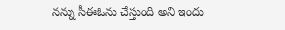నన్ను సీఈఓను చేస్తుంది అని ఇందు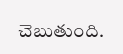చెబుతుంది.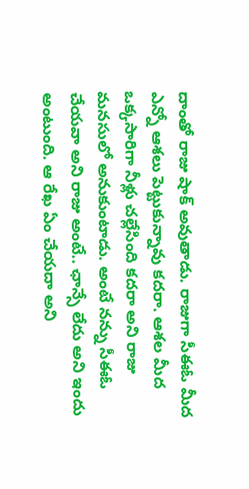దాంతో రాజు షాక్ అవుతాడు. రాజుగా సీఈఓ మీద ఎన్నో ఆశలు పెట్టుకున్నావు కదరా. ఆశల మీద ఒక్కసారిగా నీళ్లు చల్లేసింది కదరా అని రాజు మనసులో అనుకుంటాడు. అంటే నన్ను సీఈఓ చేయవా అని రాజు అంటే.. ఛాన్సే లేదు అని ఇందు అంటుంది. ఆ రేఖ ఏం చేయదా అని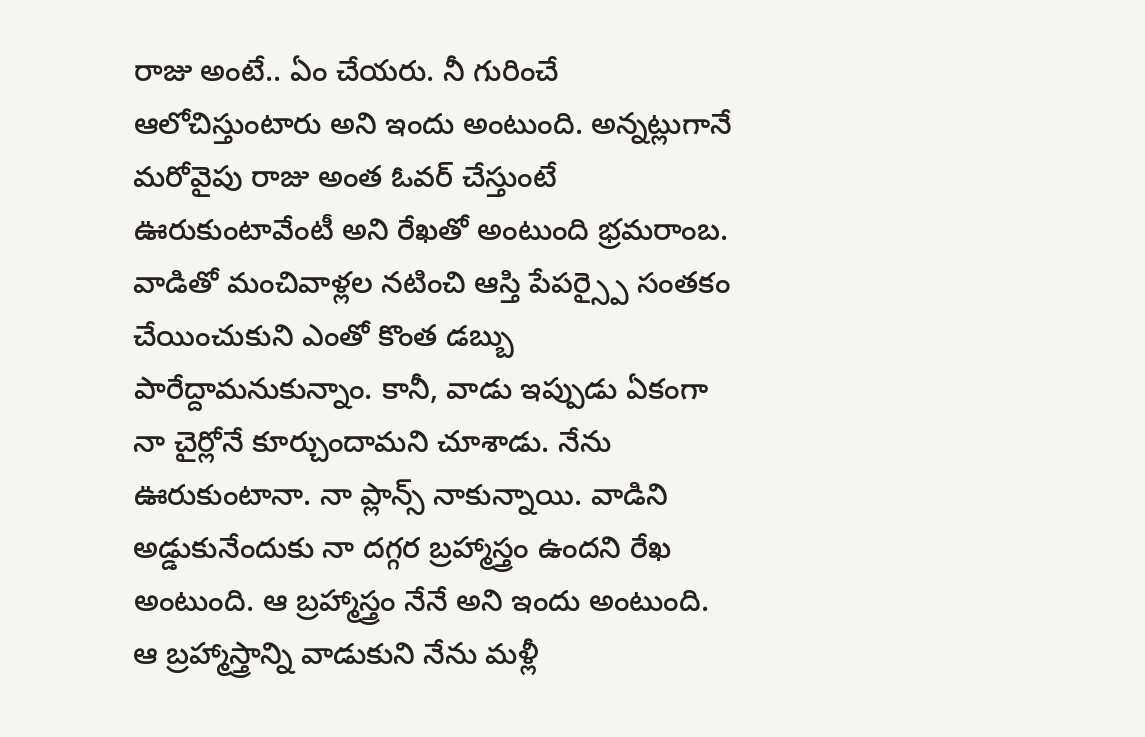రాజు అంటే.. ఏం చేయరు. నీ గురించే ఆలోచిస్తుంటారు అని ఇందు అంటుంది. అన్నట్లుగానే మరోవైపు రాజు అంత ఓవర్ చేస్తుంటే ఊరుకుంటావేంటీ అని రేఖతో అంటుంది భ్రమరాంబ.
వాడితో మంచివాళ్లల నటించి ఆస్తి పేపర్స్పై సంతకం చేయించుకుని ఎంతో కొంత డబ్బు పారేద్దామనుకున్నాం. కానీ, వాడు ఇప్పుడు ఏకంగా నా చైర్లోనే కూర్చుందామని చూశాడు. నేను ఊరుకుంటానా. నా ప్లాన్స్ నాకున్నాయి. వాడిని అడ్డుకునేందుకు నా దగ్గర బ్రహ్మాస్త్రం ఉందని రేఖ అంటుంది. ఆ బ్రహ్మాస్త్రం నేనే అని ఇందు అంటుంది. ఆ బ్రహ్మాస్త్రాన్ని వాడుకుని నేను మళ్లీ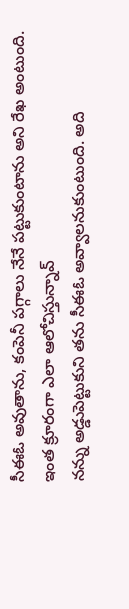సీఈఓ అవుతాను, కంపెనీ పగ్గాలు నేనే పట్టుకుంటాను అని రేఖ అంటుంది.
ఇంత క్రూరంగా ఎలా ఆలోచిస్తున్నావ్
నన్ను అడ్డుపెట్టుకుని తను సీఈఓ అవ్వాలనుకుంటుంది. అది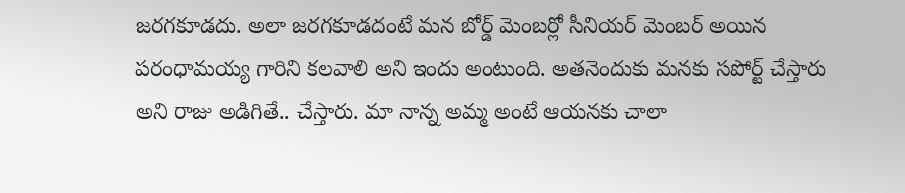జరగకూడదు. అలా జరగకూడదంటే మన బోర్డ్ మెంబర్లో సీనియర్ మెంబర్ అయిన పరంధామయ్య గారిని కలవాలి అని ఇందు అంటుంది. అతనెందుకు మనకు సపోర్ట్ చేస్తారు అని రాజు అడిగితే.. చేస్తారు. మా నాన్న అమ్మ అంటే ఆయనకు చాలా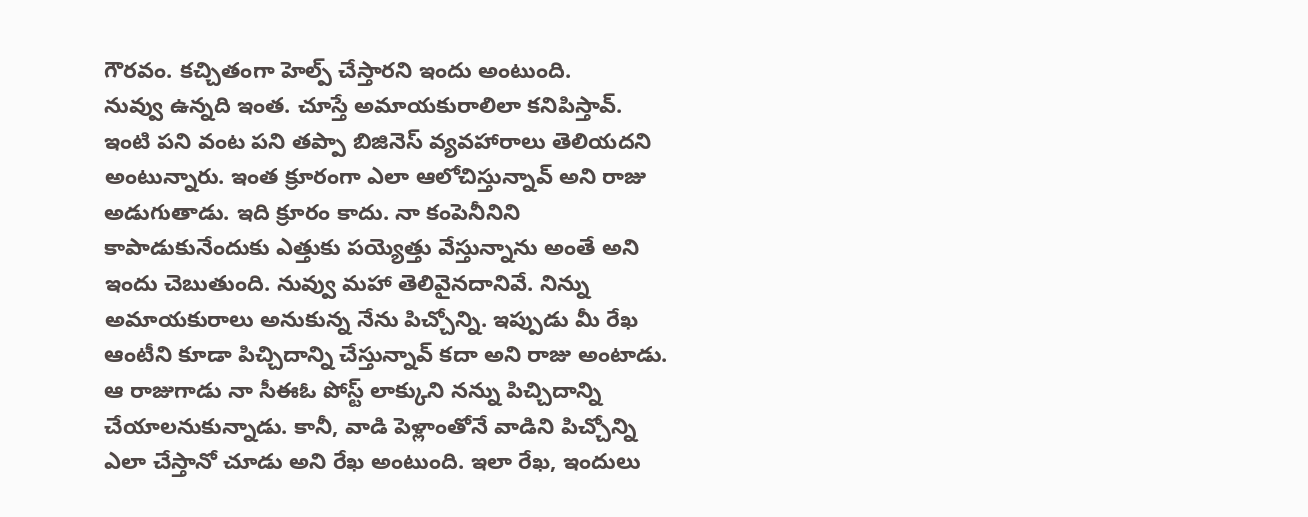గౌరవం. కచ్చితంగా హెల్ప్ చేస్తారని ఇందు అంటుంది.
నువ్వు ఉన్నది ఇంత. చూస్తే అమాయకురాలిలా కనిపిస్తావ్. ఇంటి పని వంట పని తప్పా బిజినెస్ వ్యవహారాలు తెలియదని అంటున్నారు. ఇంత క్రూరంగా ఎలా ఆలోచిస్తున్నావ్ అని రాజు అడుగుతాడు. ఇది క్రూరం కాదు. నా కంపెనీనిని కాపాడుకునేందుకు ఎత్తుకు పయ్యెత్తు వేస్తున్నాను అంతే అని ఇందు చెబుతుంది. నువ్వు మహా తెలివైనదానివే. నిన్ను అమాయకురాలు అనుకున్న నేను పిచ్చోన్ని. ఇప్పుడు మీ రేఖ ఆంటీని కూడా పిచ్చిదాన్ని చేస్తున్నావ్ కదా అని రాజు అంటాడు.
ఆ రాజుగాడు నా సీఈఓ పోస్ట్ లాక్కుని నన్ను పిచ్చిదాన్ని చేయాలనుకున్నాడు. కానీ, వాడి పెళ్లాంతోనే వాడిని పిచ్చోన్ని ఎలా చేస్తానో చూడు అని రేఖ అంటుంది. ఇలా రేఖ, ఇందులు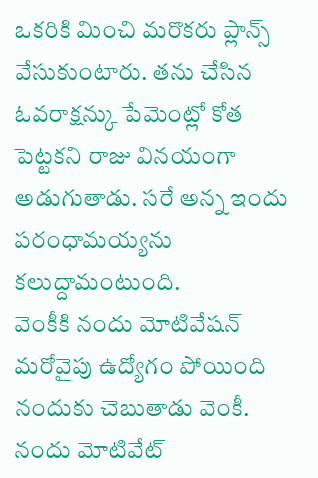ఒకరికి మించి మరొకరు ప్లాన్స్ వేసుకుంటారు. తను చేసిన ఓవరాక్షన్కు పేమెంట్లో కోత పెట్టకని రాజు వినయంగా అడుగుతాడు. సరే అన్న ఇందు పరంధామయ్యను కలుద్దామంటుంది.
వెంకీకి నందు మోటివేషన్
మరోవైపు ఉద్యోగం పోయింది నందుకు చెబుతాడు వెంకీ. నందు మోటివేట్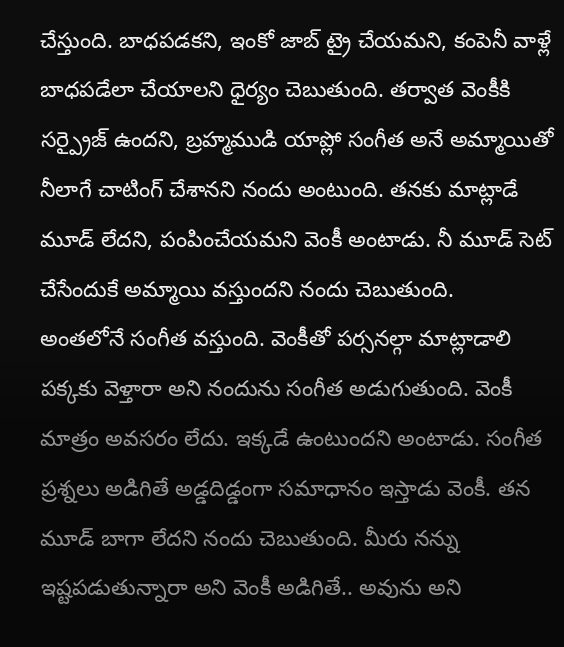చేస్తుంది. బాధపడకని, ఇంకో జాబ్ ట్రై చేయమని, కంపెనీ వాళ్లే బాధపడేలా చేయాలని ధైర్యం చెబుతుంది. తర్వాత వెంకీకి సర్ప్రైజ్ ఉందని, బ్రహ్మముడి యాప్లో సంగీత అనే అమ్మాయితో నీలాగే చాటింగ్ చేశానని నందు అంటుంది. తనకు మాట్లాడే మూడ్ లేదని, పంపించేయమని వెంకీ అంటాడు. నీ మూడ్ సెట్ చేసేందుకే అమ్మాయి వస్తుందని నందు చెబుతుంది.
అంతలోనే సంగీత వస్తుంది. వెంకీతో పర్సనల్గా మాట్లాడాలి పక్కకు వెళ్తారా అని నందును సంగీత అడుగుతుంది. వెంకీ మాత్రం అవసరం లేదు. ఇక్కడే ఉంటుందని అంటాడు. సంగీత ప్రశ్నలు అడిగితే అడ్డదిడ్డంగా సమాధానం ఇస్తాడు వెంకీ. తన మూడ్ బాగా లేదని నందు చెబుతుంది. మీరు నన్ను ఇష్టపడుతున్నారా అని వెంకీ అడిగితే.. అవును అని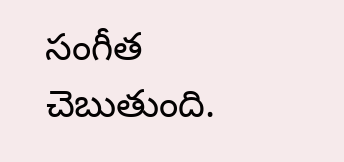సంగీత చెబుతుంది.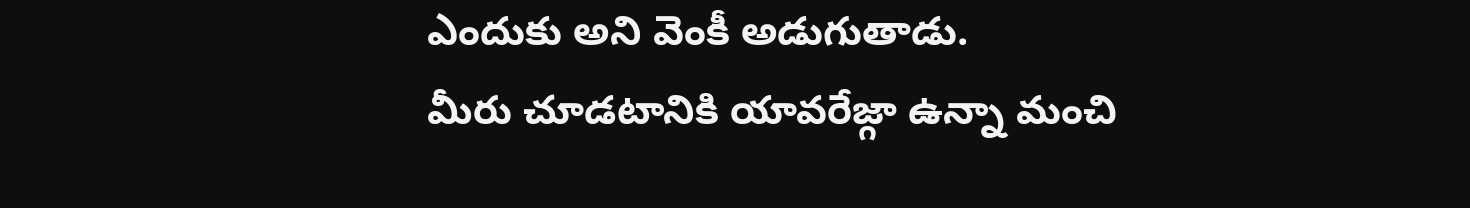ఎందుకు అని వెంకీ అడుగుతాడు.
మీరు చూడటానికి యావరేజ్గా ఉన్నా మంచి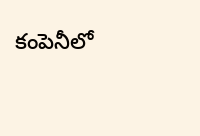కంపెనీలో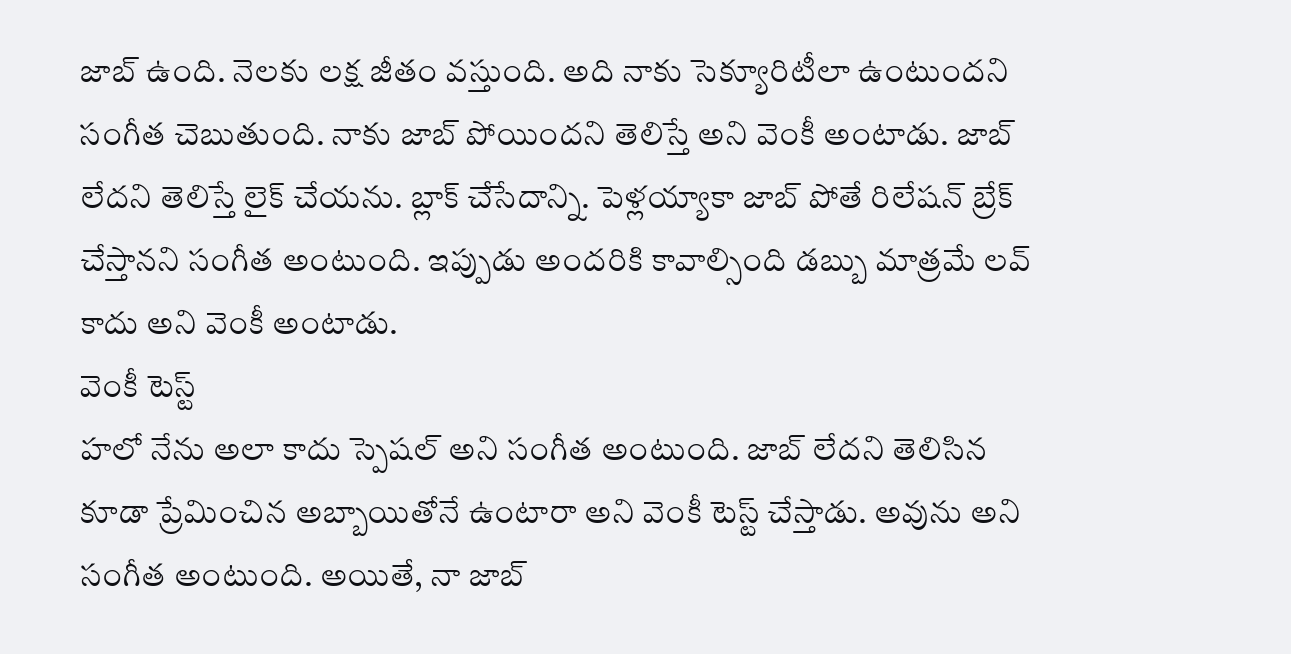జాబ్ ఉంది. నెలకు లక్ష జీతం వస్తుంది. అది నాకు సెక్యూరిటీలా ఉంటుందని సంగీత చెబుతుంది. నాకు జాబ్ పోయిందని తెలిస్తే అని వెంకీ అంటాడు. జాబ్ లేదని తెలిస్తే లైక్ చేయను. బ్లాక్ చేసేదాన్ని. పెళ్లయ్యాకా జాబ్ పోతే రిలేషన్ బ్రేక్ చేస్తానని సంగీత అంటుంది. ఇప్పుడు అందరికి కావాల్సింది డబ్బు మాత్రమే లవ్ కాదు అని వెంకీ అంటాడు.
వెంకీ టెస్ట్
హలో నేను అలా కాదు స్పెషల్ అని సంగీత అంటుంది. జాబ్ లేదని తెలిసిన కూడా ప్రేమించిన అబ్బాయితోనే ఉంటారా అని వెంకీ టెస్ట్ చేస్తాడు. అవును అని సంగీత అంటుంది. అయితే, నా జాబ్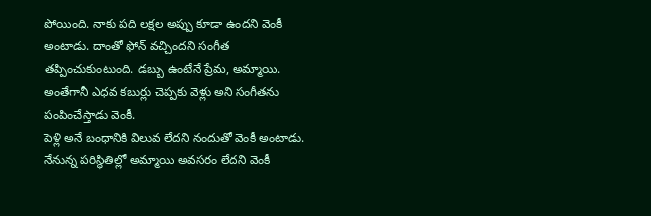పోయింది. నాకు పది లక్షల అప్పు కూడా ఉందని వెంకీ అంటాడు. దాంతో ఫోన్ వచ్చిందని సంగీత తప్పించుకుంటుంది. డబ్బు ఉంటేనే ప్రేమ, అమ్మాయి. అంతేగానీ ఎధవ కబుర్లు చెప్పకు వెళ్లు అని సంగీతను పంపించేస్తాడు వెంకీ.
పెళ్లి అనే బంధానికి విలువ లేదని నందుతో వెంకీ అంటాడు. నేనున్న పరిస్థితిల్లో అమ్మాయి అవసరం లేదని వెంకీ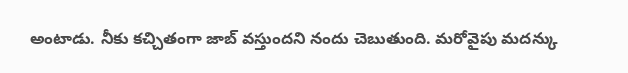అంటాడు. నీకు కచ్చితంగా జాబ్ వస్తుందని నందు చెబుతుంది. మరోవైపు మదన్కు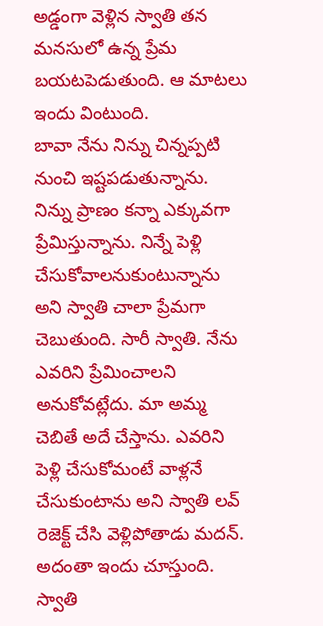అడ్డంగా వెళ్లిన స్వాతి తన మనసులో ఉన్న ప్రేమ బయటపెడుతుంది. ఆ మాటలు ఇందు వింటుంది.
బావా నేను నిన్ను చిన్నప్పటి నుంచి ఇష్టపడుతున్నాను. నిన్ను ప్రాణం కన్నా ఎక్కువగా ప్రేమిస్తున్నాను. నిన్నే పెళ్లి చేసుకోవాలనుకుంటున్నాను అని స్వాతి చాలా ప్రేమగా చెబుతుంది. సారీ స్వాతి. నేను ఎవరిని ప్రేమించాలని అనుకోవట్లేదు. మా అమ్మ చెబితే అదే చేస్తాను. ఎవరిని పెళ్లి చేసుకోమంటే వాళ్లనే చేసుకుంటాను అని స్వాతి లవ్ రెజెక్ట్ చేసి వెళ్లిపోతాడు మదన్. అదంతా ఇందు చూస్తుంది.
స్వాతి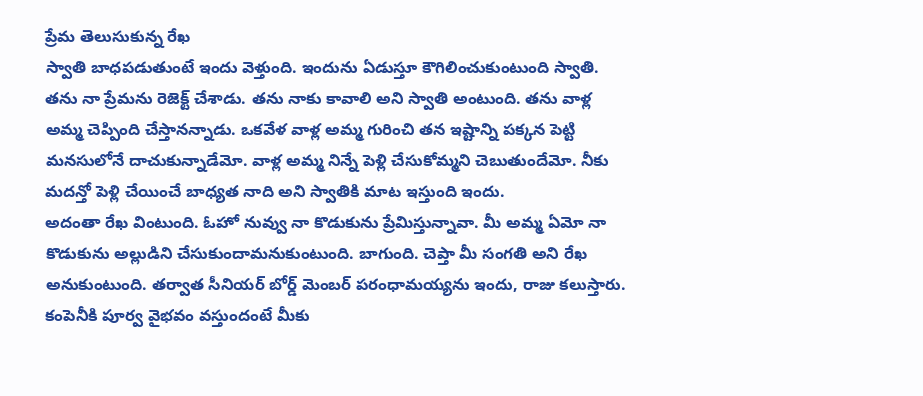ప్రేమ తెలుసుకున్న రేఖ
స్వాతి బాధపడుతుంటే ఇందు వెళ్తుంది. ఇందును ఏడుస్తూ కౌగిలించుకుంటుంది స్వాతి. తను నా ప్రేమను రెజెక్ట్ చేశాడు. తను నాకు కావాలి అని స్వాతి అంటుంది. తను వాళ్ల అమ్మ చెప్పింది చేస్తానన్నాడు. ఒకవేళ వాళ్ల అమ్మ గురించి తన ఇష్టాన్ని పక్కన పెట్టి మనసులోనే దాచుకున్నాడేమో. వాళ్ల అమ్మ నిన్నే పెళ్లి చేసుకోమ్మని చెబుతుందేమో. నీకు మదన్తో పెళ్లి చేయించే బాధ్యత నాది అని స్వాతికి మాట ఇస్తుంది ఇందు.
అదంతా రేఖ వింటుంది. ఓహో నువ్వు నా కొడుకును ప్రేమిస్తున్నావా. మీ అమ్మ ఏమో నా కొడుకును అల్లుడిని చేసుకుందామనుకుంటుంది. బాగుంది. చెప్తా మీ సంగతి అని రేఖ అనుకుంటుంది. తర్వాత సీనియర్ బోర్డ్ మెంబర్ పరంధామయ్యను ఇందు, రాజు కలుస్తారు. కంపెనీకి పూర్వ వైభవం వస్తుందంటే మీకు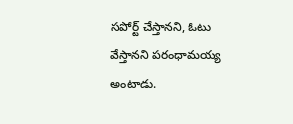సపోర్ట్ చేస్తానని, ఓటు వేస్తానని పరంధామయ్య అంటాడు.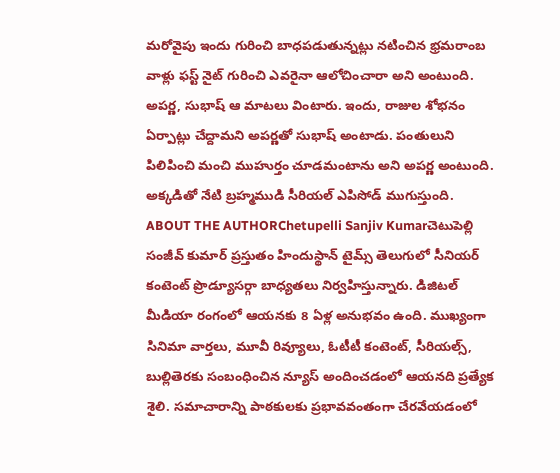మరోవైపు ఇందు గురించి బాధపడుతున్నట్లు నటించిన భ్రమరాంబ వాళ్లు ఫస్ట్ నైట్ గురించి ఎవరైనా ఆలోచించారా అని అంటుంది. అపర్ణ, సుభాష్ ఆ మాటలు వింటారు. ఇందు, రాజుల శోభనం ఏర్పాట్లు చేద్దామని అపర్ణతో సుభాష్ అంటాడు. పంతులుని పిలిపించి మంచి ముహుర్తం చూడమంటాను అని అపర్ణ అంటుంది. అక్కడితో నేటి బ్రహ్మముడి సీరియల్ ఎపిసోడ్ ముగుస్తుంది.
ABOUT THE AUTHORChetupelli Sanjiv Kumarచెటుపెల్లి సంజీవ్ కుమార్ ప్రస్తుతం హిందుస్థాన్ టైమ్స్ తెలుగులో సీనియర్ కంటెంట్ ప్రొడ్యూసర్గా బాధ్యతలు నిర్వహిస్తున్నారు. డిజిటల్ మీడియా రంగంలో ఆయనకు 8 ఏళ్ల అనుభవం ఉంది. ముఖ్యంగా సినిమా వార్తలు, మూవీ రివ్యూలు, ఓటీటీ కంటెంట్, సీరియల్స్, బుల్లితెరకు సంబంధించిన న్యూస్ అందించడంలో ఆయనది ప్రత్యేక శైలి. సమాచారాన్ని పాఠకులకు ప్రభావవంతంగా చేరవేయడంలో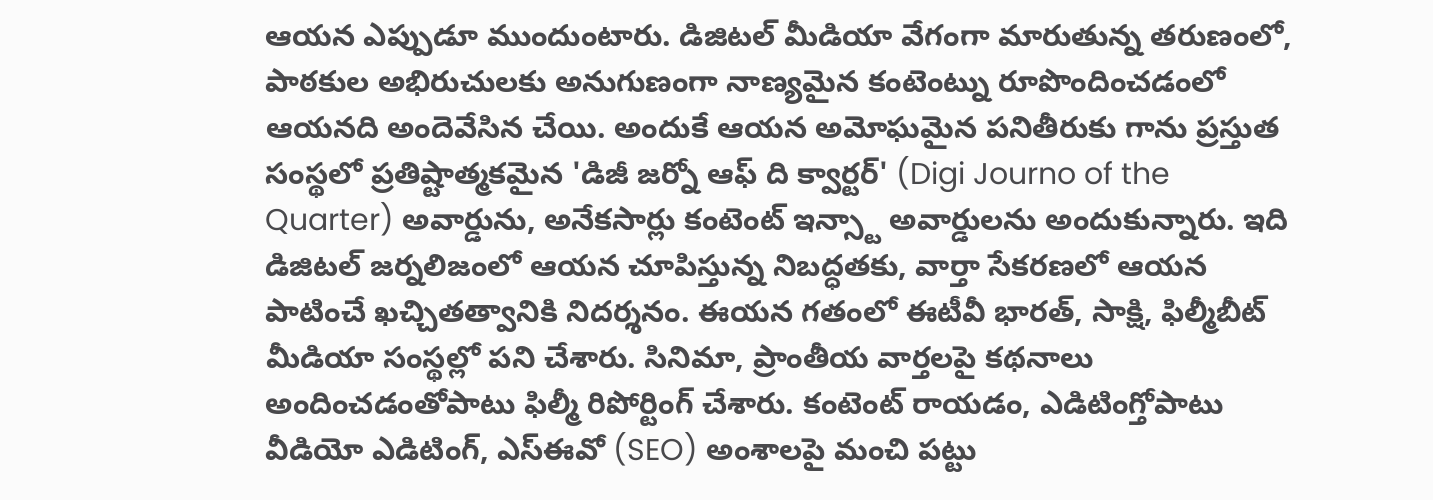ఆయన ఎప్పుడూ ముందుంటారు. డిజిటల్ మీడియా వేగంగా మారుతున్న తరుణంలో, పాఠకుల అభిరుచులకు అనుగుణంగా నాణ్యమైన కంటెంట్ను రూపొందించడంలో ఆయనది అందెవేసిన చేయి. అందుకే ఆయన అమోఘమైన పనితీరుకు గాను ప్రస్తుత సంస్థలో ప్రతిష్టాత్మకమైన 'డిజీ జర్నో ఆఫ్ ది క్వార్టర్' (Digi Journo of the Quarter) అవార్డును, అనేకసార్లు కంటెంట్ ఇన్స్టా అవార్డులను అందుకున్నారు. ఇది డిజిటల్ జర్నలిజంలో ఆయన చూపిస్తున్న నిబద్ధతకు, వార్తా సేకరణలో ఆయన పాటించే ఖచ్చితత్వానికి నిదర్శనం. ఈయన గతంలో ఈటీవీ భారత్, సాక్షి, ఫిల్మీబీట్ మీడియా సంస్థల్లో పని చేశారు. సినిమా, ప్రాంతీయ వార్తలపై కథనాలు అందించడంతోపాటు ఫిల్మీ రిపోర్టింగ్ చేశారు. కంటెంట్ రాయడం, ఎడిటింగ్తోపాటు వీడియో ఎడిటింగ్, ఎస్ఈవో (SEO) అంశాలపై మంచి పట్టు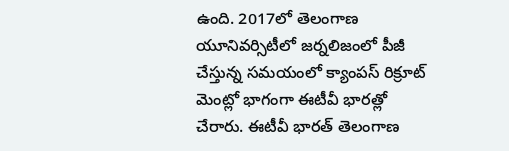ఉంది. 2017లో తెలంగాణ యూనివర్సిటీలో జర్నలిజంలో పీజీ చేస్తున్న సమయంలో క్యాంపస్ రిక్రూట్ మెంట్లో భాగంగా ఈటీవీ భారత్లో చేరారు. ఈటీవీ భారత్ తెలంగాణ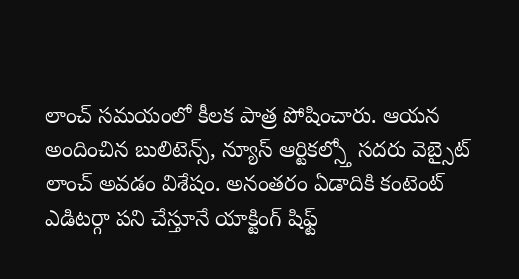లాంచ్ సమయంలో కీలక పాత్ర పోషించారు. ఆయన అందించిన బులిటెన్స్, న్యూస్ ఆర్టికల్స్తో సదరు వెబ్సైట్ లాంచ్ అవడం విశేషం. అనంతరం ఏడాదికి కంటెంట్ ఎడిటర్గా పని చేస్తూనే యాక్టింగ్ షిఫ్ట్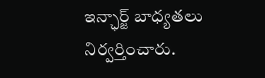ఇన్ఛార్జ్ బాధ్యతలు నిర్వర్తించారు.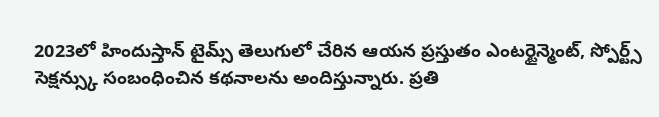2023లో హిందుస్తాన్ టైమ్స్ తెలుగులో చేరిన ఆయన ప్రస్తుతం ఎంటర్టైన్మెంట్, స్పోర్ట్స్ సెక్షన్స్కు సంబంధించిన కథనాలను అందిస్తున్నారు. ప్రతి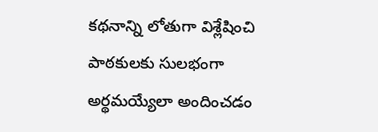కథనాన్ని లోతుగా విశ్లేషించి పాఠకులకు సులభంగా అర్థమయ్యేలా అందించడం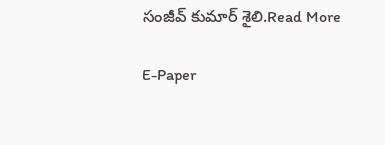సంజీవ్ కుమార్ శైలి.Read More

E-Paper